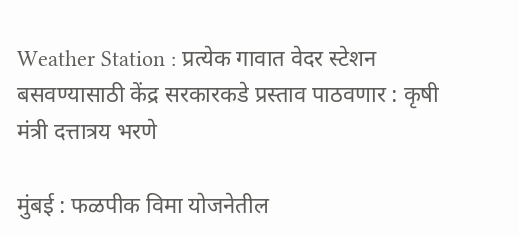Weather Station : प्रत्येक गावात वेदर स्टेशन बसवण्यासाठी केंद्र सरकारकडे प्रस्ताव पाठवणार : कृषी मंत्री दत्तात्रय भरणे

मुंबई : फळपीक विमा योजनेतील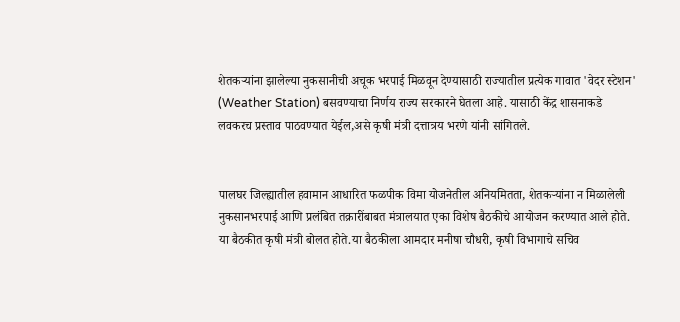शेतकऱ्यांना झालेल्या नुकसानीची अचूक भरपाई मिळवून देण्यासाठी राज्यातील प्रत्येक गावात 'वेदर स्टेशन' (Weather Station) बसवण्याचा निर्णय राज्य सरकारने घेतला आहे. यासाठी केंद्र शासनाकडे लवकरच प्रस्ताव पाठवण्यात येईल,असे कृषी मंत्री दत्तात्रय भरणे यांनी सांगितले.


पालघर जिल्ह्यातील हवामान आधारित फळपीक विमा योजनेतील अनियमितता, शेतकऱ्यांना न मिळालेली नुकसानभरपाई आणि प्रलंबित तक्रारींबाबत मंत्रालयात एका विशेष बैठकीचे आयोजन करण्यात आले होते. या बैठकीत कृषी मंत्री बोलत होते.या बैठकीला आमदार मनीषा चौधरी, कृषी विभागाचे सचिव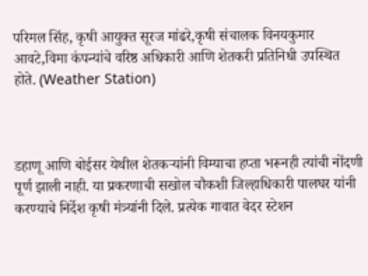परिमल सिंह, कृषी आयुक्त सूरज मांढरे,कृषी संचालक विनयकुमार आवटे,विमा कंपन्यांचे वरिष्ठ अधिकारी आणि शेतकरी प्रतिनिधी उपस्थित होते. (Weather Station)



डहाणू आणि बोईसर येथील शेतकऱ्यांनी विम्याचा हप्ता भरूनही त्यांची नोंदणी पूर्ण झाली नाही. या प्रकरणाची सखोल चौकशी जिल्हाधिकारी पालघर यांनी करण्याचे निर्देश कृषी मंत्र्यांनी दिले. प्रत्येक गावात वेदर स्टेशन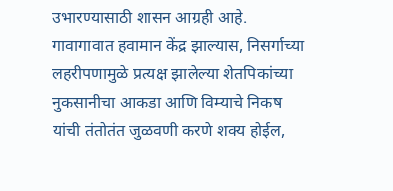उभारण्यासाठी शासन आग्रही आहे. गावागावात हवामान केंद्र झाल्यास, निसर्गाच्या लहरीपणामुळे प्रत्यक्ष झालेल्या शेतपिकांच्या नुकसानीचा आकडा आणि विम्याचे निकष यांची तंतोतंत जुळवणी करणे शक्य होईल,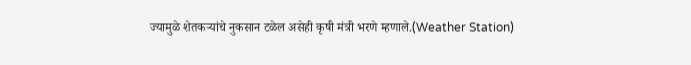ज्यामुळे शेतकऱ्यांचे नुकसान टळेल असेही कृषी मंत्री भरणे म्हणाले.(Weather Station)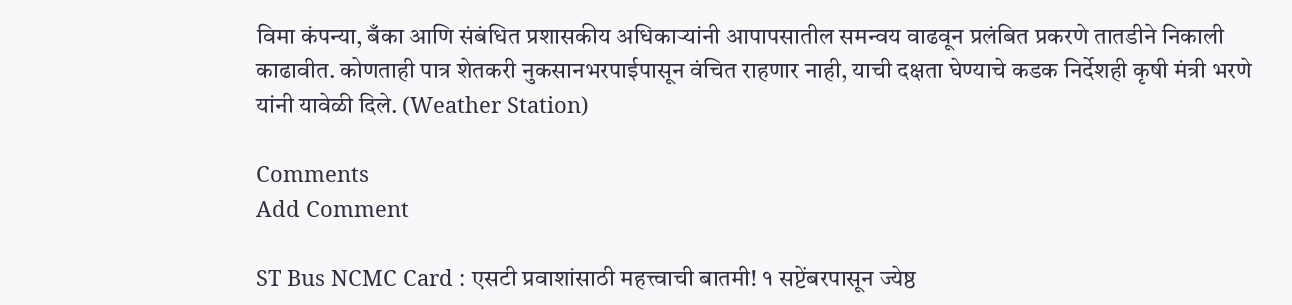विमा कंपन्या, बँका आणि संबंधित प्रशासकीय अधिकाऱ्यांनी आपापसातील समन्वय वाढवून प्रलंबित प्रकरणे तातडीने निकाली काढावीत. कोणताही पात्र शेतकरी नुकसानभरपाईपासून वंचित राहणार नाही, याची दक्षता घेण्याचे कडक निर्देशही कृषी मंत्री भरणे यांनी यावेळी दिले. (Weather Station)

Comments
Add Comment

ST Bus NCMC Card : एसटी प्रवाशांसाठी महत्त्वाची बातमी! १ सप्टेंबरपासून ज्येष्ठ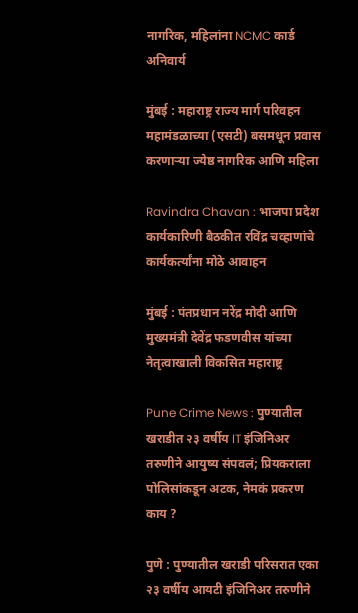नागरिक, महिलांना NCMC कार्ड अनिवार्य

मुंबई : महाराष्ट्र राज्य मार्ग परिवहन महामंडळाच्या (एसटी) बसमधून प्रवास करणाऱ्या ज्येष्ठ नागरिक आणि महिला

Ravindra Chavan : भाजपा प्रदेश कार्यकारिणी बैठकीत रविंद्र चव्हाणांचे कार्यकर्त्यांना मोठे आवाहन

मुंबई : पंतप्रधान नरेंद्र मोदी आणि मुख्यमंत्री देवेंद्र फडणवीस यांच्या नेतृत्वाखाली विकसित महाराष्ट्र

Pune Crime News : पुण्यातील खराडीत २३ वर्षीय IT इंजिनिअर तरुणीने आयुष्य संपवलं; प्रियकराला पोलिसांकडून अटक, नेमकं प्रकरण काय ?

पुणे : पुण्यातील खराडी परिसरात एका २३ वर्षीय आयटी इंजिनिअर तरुणीने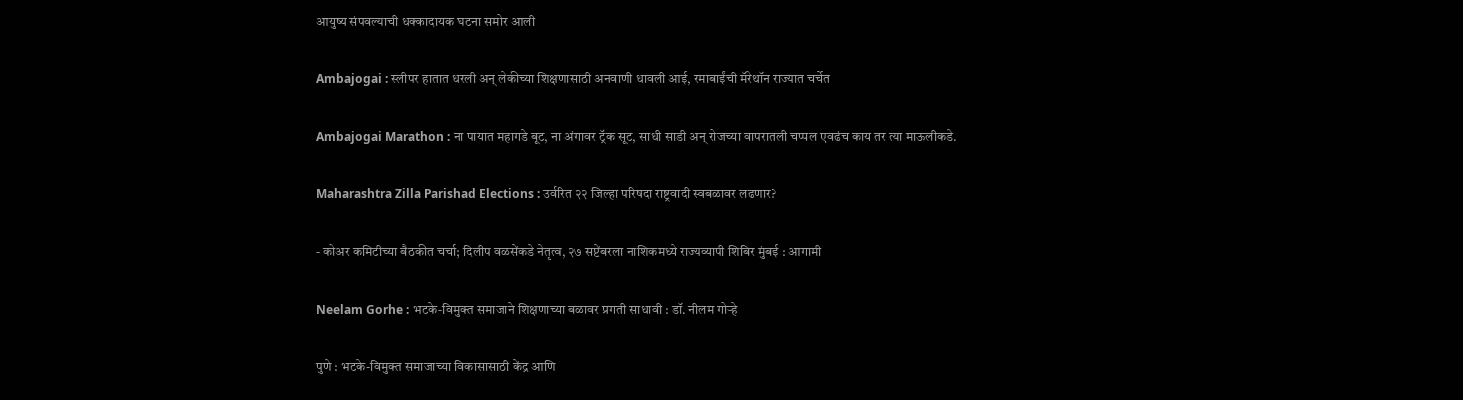आयुष्य संपवल्याची धक्कादायक घटना समोर आली

Ambajogai : स्लीपर हातात धरली अन् लेकीच्या शिक्षणासाठी अनवाणी धावली आई, रमाबाईंची मॅरेथॉन राज्यात चर्चेत

Ambajogai Marathon : ना पायात महागडे बूट, ना अंगावर ट्रॅक सूट, साधी साडी अन् रोजच्या वापरातली चप्पल एवढंच काय तर त्या माऊलीकडे.

Maharashtra Zilla Parishad Elections : उर्वरित २२ जिल्हा परिषदा राष्ट्रवादी स्वबळावर लढणार?

- कोअर कमिटीच्या बैठकीत चर्चा; दिलीप वळसेंकडे नेतृत्व, २७ सप्टेंबरला नाशिकमध्ये राज्यव्यापी शिबिर मुंबई : आगामी

Neelam Gorhe : भटके-विमुक्त समाजाने शिक्षणाच्या बळावर प्रगती साधावी : डॉ. नीलम गोऱ्हे

पुणे : भटके-विमुक्त समाजाच्या विकासासाठी केंद्र आणि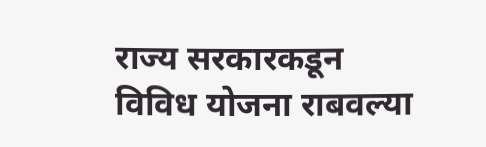राज्य सरकारकडून विविध योजना राबवल्या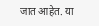जात आहेत. या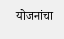योजनांचा